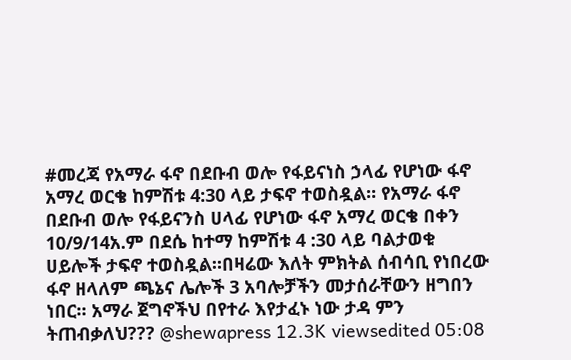#መረጃ የአማራ ፋኖ በደቡብ ወሎ የፋይናነስ ኃላፊ የሆነው ፋኖ አማረ ወርቄ ከምሽቱ 4:30 ላይ ታፍኖ ተወስዷል። የአማራ ፋኖ በደቡብ ወሎ የፋይናንስ ሀላፊ የሆነው ፋኖ አማረ ወርቄ በቀን 10/9/14አ.ም በደሴ ከተማ ከምሽቱ 4 :30 ላይ ባልታወቁ ሀይሎች ታፍኖ ተወስዷል።በዛሬው እለት ምክትል ሰብሳቢ የነበረው ፋኖ ዘላለም ጫኔና ሌሎች 3 አባሎቻችን መታሰራቸውን ዘግበን ነበር። አማራ ጀግኖችህ በየተራ እየታፈኑ ነው ታዳ ምን ትጠብቃለህ??? @shewapress 12.3K viewsedited 05:08